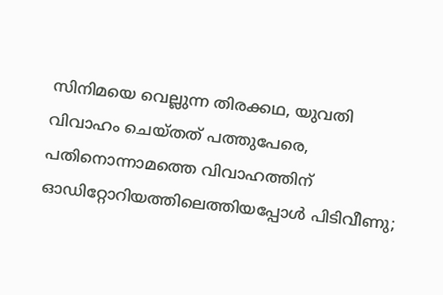സിനിമയെ വെല്ലുന്ന തിരക്കഥ, യുവതി വിവാഹം ചെയ്തത് പത്തുപേരെ, പതിനൊന്നാമത്തെ വിവാഹത്തിന് ഓഡിറ്റോറിയത്തിലെത്തിയപ്പോള്‍ പിടിവീണു;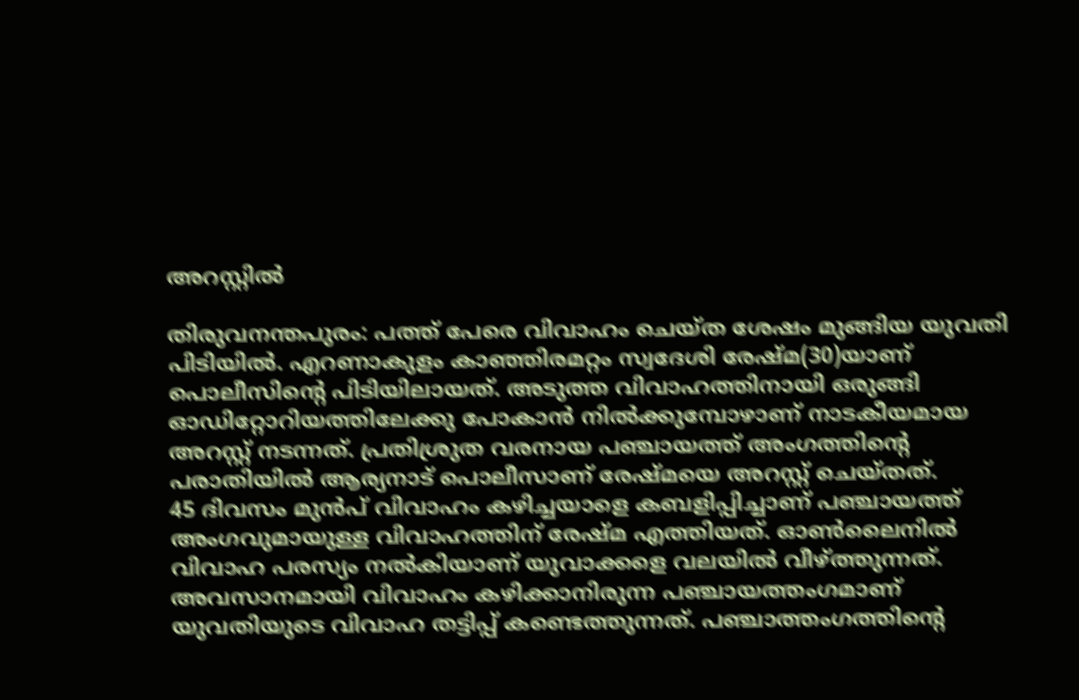അറസ്റ്റില്‍

തിരുവനന്തപുരം: പത്ത് പേരെ വിവാഹം ചെയ്ത ശേഷം മുങ്ങിയ യുവതി പിടിയില്‍. എറണാകുളം കാഞ്ഞിരമറ്റം സ്വദേശി രേഷ്മ(30)യാണ് പൊലീസിന്റെ പിടിയിലായത്. അടുത്ത വിവാഹത്തിനായി ഒരുങ്ങി ഓഡിറ്റോറിയത്തിലേക്കു പോകാന്‍ നില്‍ക്കുമ്പോഴാണ് നാടകീയമായ അറസ്റ്റ് നടന്നത്. പ്രതിശ്രുത വരനായ പഞ്ചായത്ത് അംഗത്തിന്റെ പരാതിയില്‍ ആര്യനാട് പൊലീസാണ് രേഷ്മയെ അറസ്റ്റ് ചെയ്തത്.
45 ദിവസം മുന്‍പ് വിവാഹം കഴിച്ചയാളെ കബളിപ്പിച്ചാണ് പഞ്ചായത്ത് അംഗവുമായുള്ള വിവാഹത്തിന് രേഷ്മ എത്തിയത്. ഓണ്‍ലൈനില്‍ വിവാഹ പരസ്യം നല്‍കിയാണ് യുവാക്കളെ വലയില്‍ വീഴ്ത്തുന്നത്.
അവസാനമായി വിവാഹം കഴിക്കാനിരുന്ന പഞ്ചായത്തംഗമാണ് യുവതിയുടെ വിവാഹ തട്ടിപ്പ് കണ്ടെത്തുന്നത്. പഞ്ചാത്തംഗത്തിന്റെ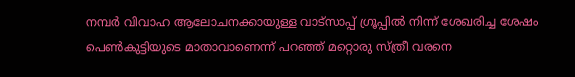നമ്പര്‍ വിവാഹ ആലോചനക്കായുള്ള വാട്‌സാപ്പ് ഗ്രൂപ്പില്‍ നിന്ന് ശേഖരിച്ച ശേഷം പെണ്‍കുട്ടിയുടെ മാതാവാണെന്ന് പറഞ്ഞ് മറ്റൊരു സ്ത്രീ വരനെ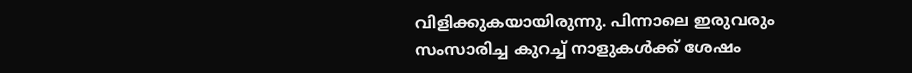വിളിക്കുകയായിരുന്നു. പിന്നാലെ ഇരുവരും സംസാരിച്ച കുറച്ച് നാളുകള്‍ക്ക് ശേഷം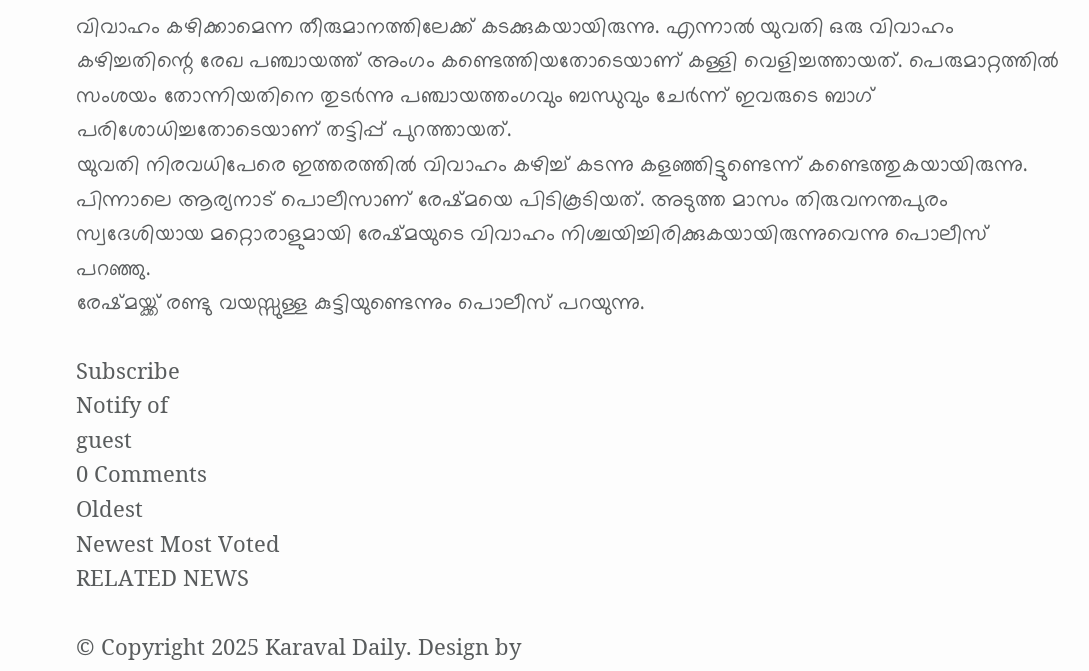വിവാഹം കഴിക്കാമെന്ന തീരുമാനത്തിലേക്ക് കടക്കുകയായിരുന്നു. എന്നാല്‍ യുവതി ഒരു വിവാഹം കഴിച്ചതിന്റെ രേഖ പഞ്ചായത്ത് അംഗം കണ്ടെത്തിയതോടെയാണ് കള്ളി വെളിച്ചത്തായത്. പെരുമാറ്റത്തില്‍ സംശയം തോന്നിയതിനെ തുടര്‍ന്നു പഞ്ചായത്തംഗവും ബന്ധുവും ചേര്‍ന്ന് ഇവരുടെ ബാഗ് പരിശോധിച്ചതോടെയാണ് തട്ടിപ്പ് പുറത്തായത്.
യുവതി നിരവധിപേരെ ഇത്തരത്തില്‍ വിവാഹം കഴിച്ച് കടന്നു കളഞ്ഞിട്ടുണ്ടെന്ന് കണ്ടെത്തുകയായിരുന്നു. പിന്നാലെ ആര്യനാട് പൊലീസാണ് രേഷ്മയെ പിടികൂടിയത്. അടുത്ത മാസം തിരുവനന്തപുരം സ്വദേശിയായ മറ്റൊരാളുമായി രേഷ്മയുടെ വിവാഹം നിശ്ചയിച്ചിരിക്കുകയായിരുന്നുവെന്നു പൊലീസ് പറഞ്ഞു.
രേഷ്മയ്ക്ക് രണ്ടു വയസ്സുള്ള കുട്ടിയുണ്ടെന്നും പൊലീസ് പറയുന്നു.

Subscribe
Notify of
guest
0 Comments
Oldest
Newest Most Voted
RELATED NEWS

© Copyright 2025 Karaval Daily. Design by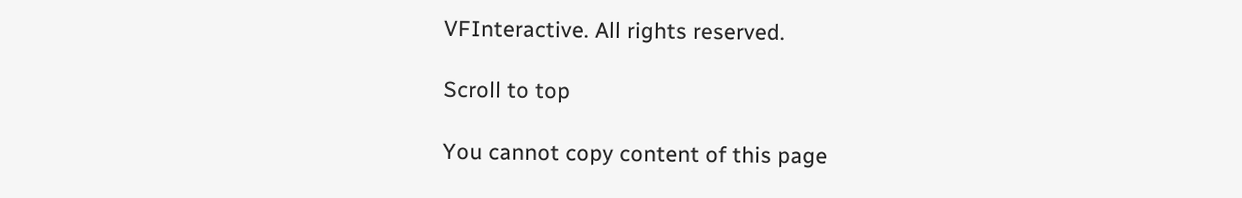VFInteractive. All rights reserved.

Scroll to top

You cannot copy content of this page